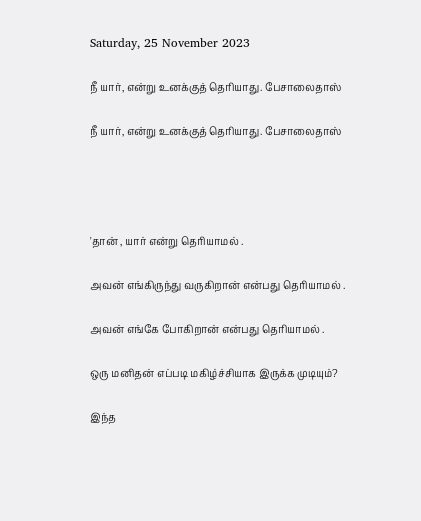Saturday, 25 November 2023

நீ யார், என்று உனக்குத் தெரியாது. பேசாலைதாஸ்

நீ யார், என்று உனக்குத் தெரியாது. பேசாலைதாஸ்




'தான் , யார் என்று தெரியாமல் .

அவன் எங்கிருந்து வருகிறான் என்பது தெரியாமல் .

அவன் எங்கே போகிறான் என்பது தெரியாமல் .

ஒரு மனிதன் எப்படி மகிழ்ச்சியாக இருக்க முடியும்?

இந்த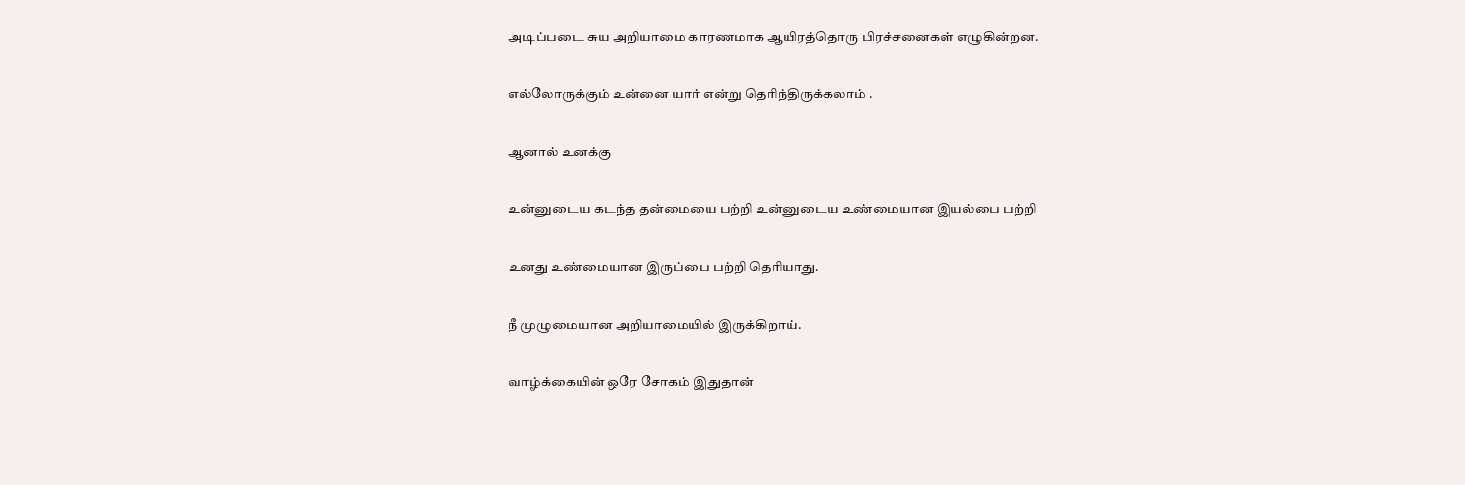அடிப்படை சுய அறியாமை காரணமாக ஆயிரத்தொரு பிரச்சனைகள் எழுகின்றன.

எல்லோருக்கும் உன்னை யார் என்று தெரிந்திருக்கலாம் .

ஆனால் உனக்கு

உன்னுடைய கடந்த தன்மையை பற்றி உன்னுடைய உண்மையான இயல்பை பற்றி

உனது உண்மையான இருப்பை பற்றி தெரியாது.

நீ முழுமையான அறியாமையில் இருக்கிறாய்.

வாழ்க்கையின் ஒரே சோகம் இதுதான்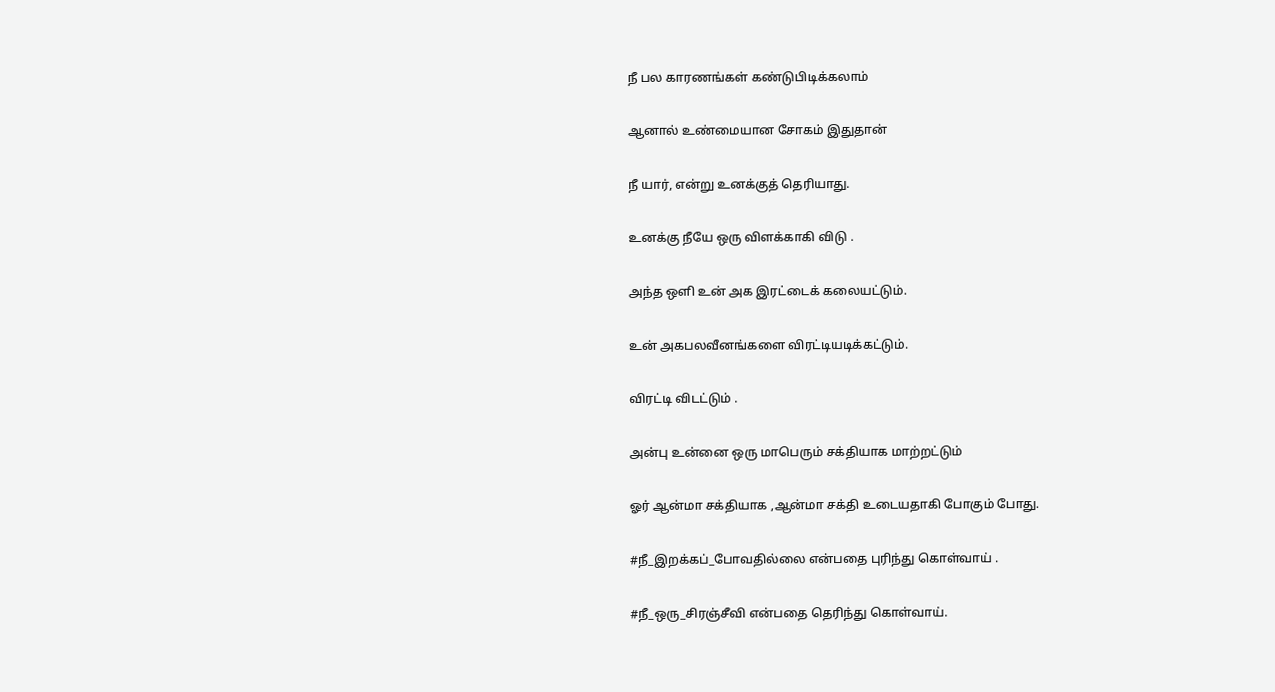நீ பல காரணங்கள் கண்டுபிடிக்கலாம்

ஆனால் உண்மையான சோகம் இதுதான்

நீ யார், என்று உனக்குத் தெரியாது.

உனக்கு நீயே ஒரு விளக்காகி விடு .

அந்த ஒளி உன் அக இரட்டைக் கலையட்டும்.

உன் அகபலவீனங்களை விரட்டியடிக்கட்டும்.

விரட்டி விடட்டும் .

அன்பு உன்னை ஒரு மாபெரும் சக்தியாக மாற்றட்டும்

ஓர் ஆன்மா சக்தியாக ,ஆன்மா சக்தி உடையதாகி போகும் போது.

#நீ_இறக்கப்_போவதில்லை என்பதை புரிந்து கொள்வாய் .

#நீ_ஒரு_சிரஞ்சீவி என்பதை தெரிந்து கொள்வாய்.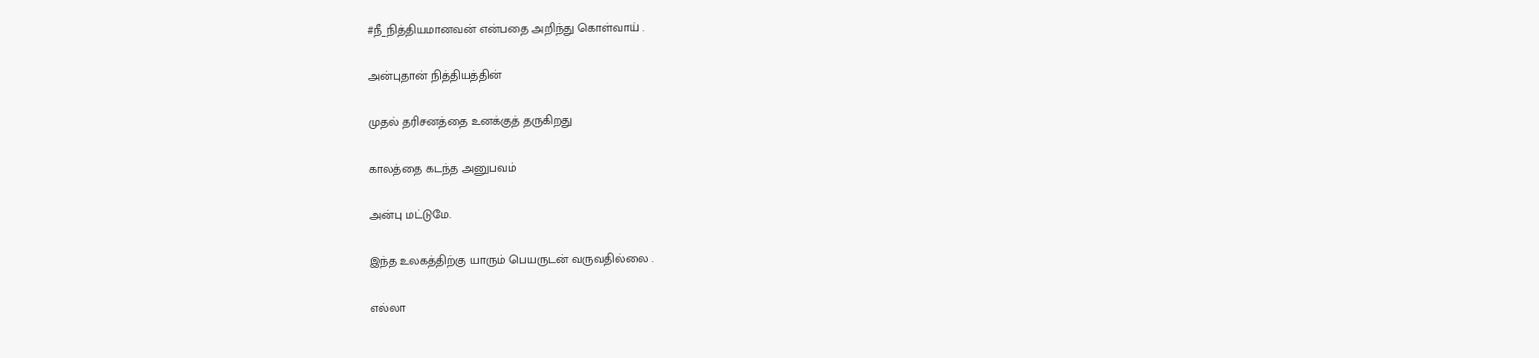#நீ_நித்தியமானவன் என்பதை அறிந்து கொள்வாய் .

அன்புதான் நித்தியத்தின்

முதல் தரிசனத்தை உனக்குத் தருகிறது

காலத்தை கடந்த அனுபவம்

அன்பு மட்டுமே.

இந்த உலகத்திற்கு யாரும் பெயருடன் வருவதில்லை .

எல்லா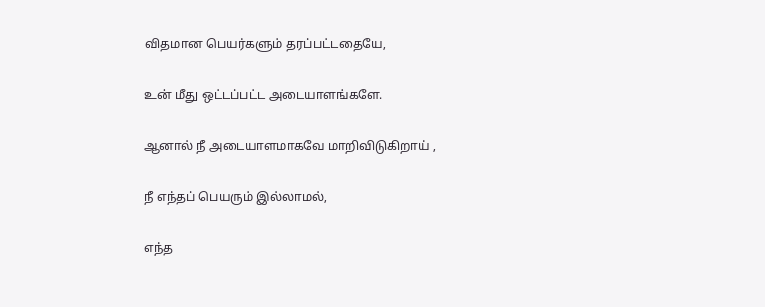விதமான பெயர்களும் தரப்பட்டதையே,

உன் மீது ஒட்டப்பட்ட அடையாளங்களே.

ஆனால் நீ அடையாளமாகவே மாறிவிடுகிறாய் ,

நீ எந்தப் பெயரும் இல்லாமல்,

எந்த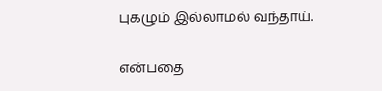புகழும் இல்லாமல் வந்தாய்.

என்பதை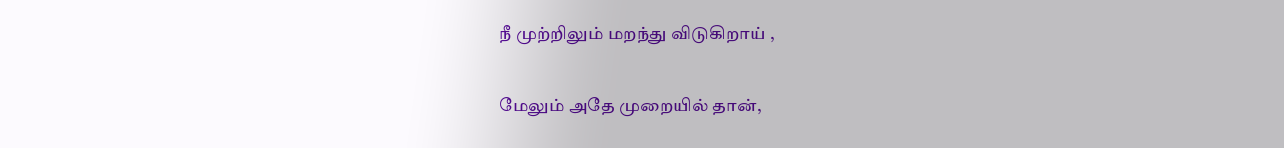நீ முற்றிலும் மறந்து விடுகிறாய் ,

மேலும் அதே முறையில் தான்,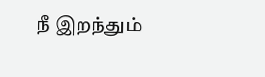நீ இறந்தும்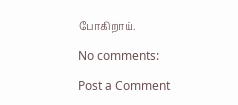போகிறாய்.

No comments:

Post a Comment